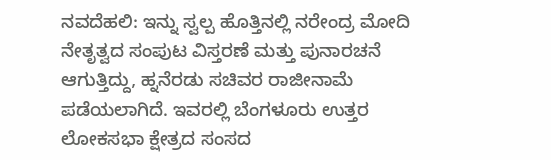ನವದೆಹಲಿ: ಇನ್ನು ಸ್ವಲ್ಪ ಹೊತ್ತಿನಲ್ಲಿ ನರೇಂದ್ರ ಮೋದಿ ನೇತೃತ್ವದ ಸಂಪುಟ ವಿಸ್ತರಣೆ ಮತ್ತು ಪುನಾರಚನೆ ಆಗುತ್ತಿದ್ದು, ಹ್ನನೆರಡು ಸಚಿವರ ರಾಜೀನಾಮೆ ಪಡೆಯಲಾಗಿದೆ. ಇವರಲ್ಲಿ ಬೆಂಗಳೂರು ಉತ್ತರ ಲೋಕಸಭಾ ಕ್ಷೇತ್ರದ ಸಂಸದ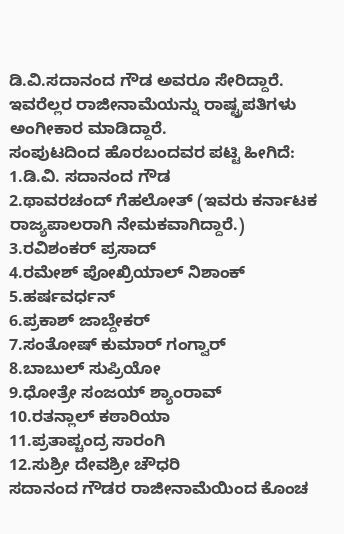ಡಿ.ವಿ.ಸದಾನಂದ ಗೌಡ ಅವರೂ ಸೇರಿದ್ದಾರೆ. ಇವರೆಲ್ಲರ ರಾಜೀನಾಮೆಯನ್ನು ರಾಷ್ಟ್ರಪತಿಗಳು ಅಂಗೀಕಾರ ಮಾಡಿದ್ದಾರೆ.
ಸಂಪುಟದಿಂದ ಹೊರಬಂದವರ ಪಟ್ಟಿ ಹೀಗಿದೆ:
1.ಡಿ.ವಿ. ಸದಾನಂದ ಗೌಡ
2.ಥಾವರಚಂದ್ ಗೆಹಲೋತ್ (ಇವರು ಕರ್ನಾಟಕ ರಾಜ್ಯಪಾಲರಾಗಿ ನೇಮಕವಾಗಿದ್ದಾರೆ.)
3.ರವಿಶಂಕರ್ ಪ್ರಸಾದ್
4.ರಮೇಶ್ ಪೋಖ್ರಿಯಾಲ್ ನಿಶಾಂಕ್
5.ಹರ್ಷವರ್ಧನ್
6.ಪ್ರಕಾಶ್ ಜಾಬ್ದೇಕರ್
7.ಸಂತೋಷ್ ಕುಮಾರ್ ಗಂಗ್ವಾರ್
8.ಬಾಬುಲ್ ಸುಪ್ರಿಯೋ
9.ಧೋತ್ರೇ ಸಂಜಯ್ ಶ್ಯಾಂರಾವ್
10.ರತನ್ಲಾಲ್ ಕಠಾರಿಯಾ
11.ಪ್ರತಾಪ್ಚಂದ್ರ ಸಾರಂಗಿ
12.ಸುಶ್ರೀ ದೇವಶ್ರೀ ಚೌಧರಿ
ಸದಾನಂದ ಗೌಡರ ರಾಜೀನಾಮೆಯಿಂದ ಕೊಂಚ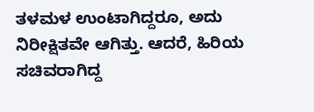ತಳಮಳ ಉಂಟಾಗಿದ್ದರೂ, ಅದು ನಿರೀಕ್ಷಿತವೇ ಆಗಿತ್ತು. ಆದರೆ, ಹಿರಿಯ ಸಚಿವರಾಗಿದ್ದ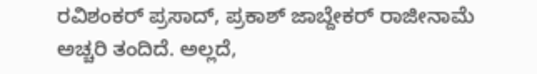ರವಿಶಂಕರ್ ಪ್ರಸಾದ್, ಪ್ರಕಾಶ್ ಜಾಬ್ದೇಕರ್ ರಾಜೀನಾಮೆ ಅಚ್ಚರಿ ತಂದಿದೆ. ಅಲ್ಲದೆ,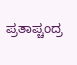ಪ್ರತಾಪ್ಚಂದ್ರ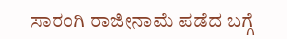ಸಾರಂಗಿ ರಾಜೀನಾಮೆ ಪಡೆದ ಬಗ್ಗೆ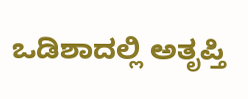ಒಡಿಶಾದಲ್ಲಿ ಅತೃಪ್ತಿ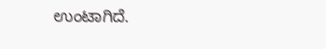ಉಂಟಾಗಿದೆ.